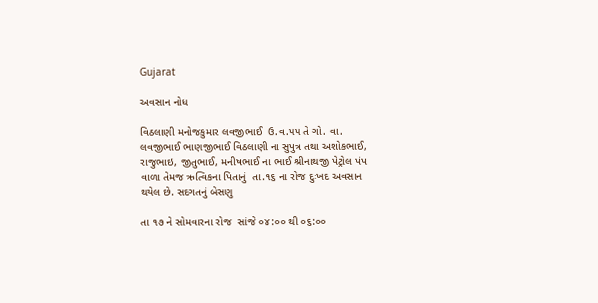Gujarat

અવસાન નોધ

વિઠલાણી મનોજકુમાર લવજીભાઈ  ઉ.વ.૫૫ તે ગો. વા. લવજીભાઈ ભાણજીભાઈ વિઠલાણી ના સુપુત્ર તથા અશોકભાઈ, રાજુભાઇ, જીતુભાઈ, મનીષભાઈ ના ભાઈ શ્રીનાથજી પેટ્રોલ પંપ વાળા તેમજ ઋત્વિકના પિતાનું  તા.૧૬ ના રોજ દુઃખદ અવસાન થયેલ છે. સદગતનું બેસણુ

તા ૧૭ ને સોમવારના રોજ  સાંજે ૦૪:૦૦ થી ૦૬:૦૦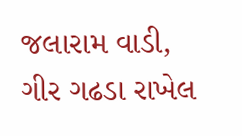જલારામ વાડી, ગીર ગઢડા રાખેલ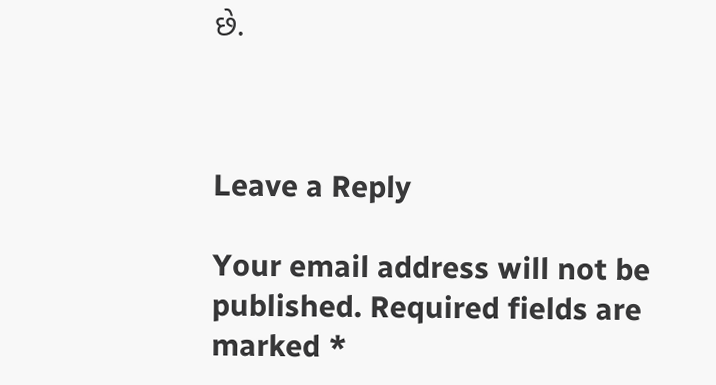છે.



Leave a Reply

Your email address will not be published. Required fields are marked *